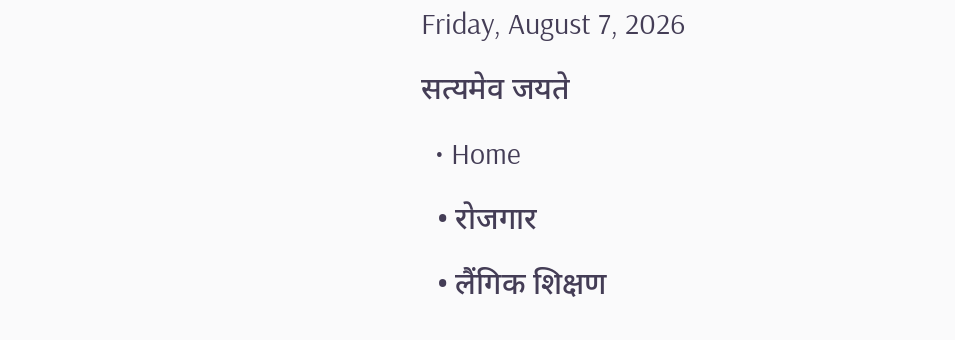Friday, August 7, 2026
सत्यमेव जयते
  • Home
  • रोजगार
  • लैंगिक शिक्षण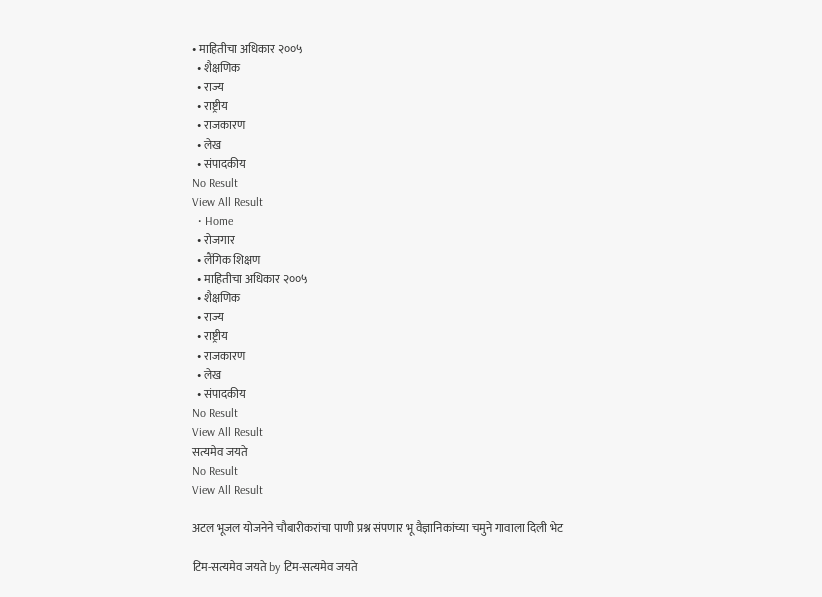• माहितीचा अधिकार २००५
  • शैक्षणिक
  • राज्य
  • राष्ट्रीय
  • राजकारण
  • लेख
  • संपादकीय
No Result
View All Result
  • Home
  • रोजगार
  • लैंगिक शिक्षण
  • माहितीचा अधिकार २००५
  • शैक्षणिक
  • राज्य
  • राष्ट्रीय
  • राजकारण
  • लेख
  • संपादकीय
No Result
View All Result
सत्यमेव जयते
No Result
View All Result

अटल भूजल योजनेने चौबारीकरांचा पाणी प्रश्न संपणार भू वैज्ञानिकांच्या चमुने गावाला दिली भेट

टिम-सत्यमेव जयते by टिम-सत्यमेव जयते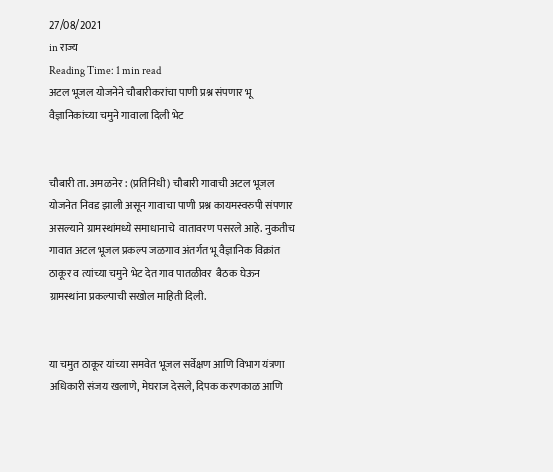27/08/2021
in राज्य
Reading Time: 1 min read
अटल भूजल योजनेने चौबारीकरांचा पाणी प्रश्न संपणार भू वैज्ञानिकांच्या चमुने गावाला दिली भेट


चौबारी ता. अमळनेर : (प्रतिनिधी) चौबारी गावाची अटल भूजल योजनेत निवड झाली असून गावाचा पाणी प्रश्न कायमस्वरुपी संपणार असल्याने ग्रामस्थांमध्ये समाधानाचे  वातावरण पसरले आहे. नुकतीच गावात अटल भूजल प्रकल्प जळगाव अंतर्गत भू वैज्ञानिक विक्रांत ठाकूर व त्यांच्या चमुने भेट देत गाव पातळीवर  बैठक घेऊन ग्रामस्थांना प्रकल्पाची सखोल माहिती दिली.


या चमुत ठाकूर यांच्या समवेत भूजल सर्वेक्षण आणि विभाग यंत्रणा अधिकारी संजय खलाणे, मेघराज देसले, दिपक करणकाळ आणि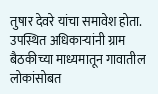तुषार देवरे यांचा समावेश होता. उपस्थित अधिकाऱ्यांनी ग्राम बैठकीच्या माध्यमातून गावातील लोकांसोबत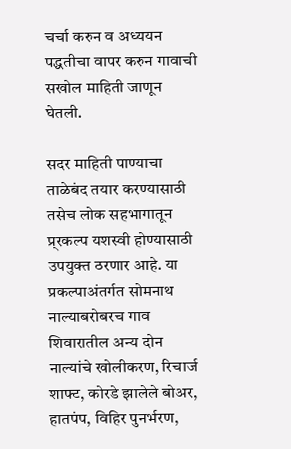चर्चा करुन व अध्ययन पद्धतीचा वापर करुन गावाची सखोल माहिती जाणून घेतली.

सदर माहिती पाण्याचा ताळेबंद तयार करण्यासाठी तसेच लोक सहभागातून प्र्रकल्प यशस्वी होण्यासाठी उपयुक्त ठरणार आहे. या प्रकल्पाअंतर्गत सोमनाथ नाल्याबरोबरच गाव शिवारातील अन्य दोन नाल्यांचे खोलीकरण, रिचार्ज शाफ्ट, कोरडे झालेले बोअर, हातपंप, विहिर पुनर्भरण,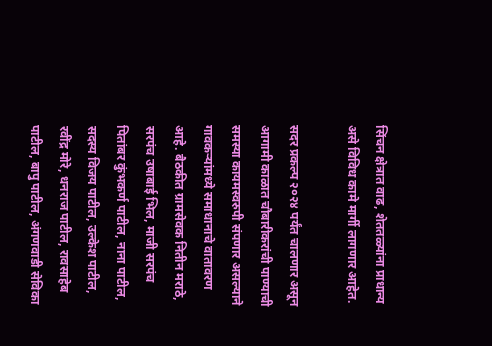सिंचन क्षेत्रात वाढ, शेततळ्यांना प्राधान्य असे विविध कामे मार्गी लागणार आहेत.

सदर प्रकल्प २०२४ पर्यंत चालणार असून आगामी काळात चौबारीकरांची पाण्याची समस्या कायमस्वरुपी संपणार असल्याने गावकऱ्यांमध्ये समाधानाचे वातावरण आहे. बैठकीत ग्रामसेवक नितीन मराठे, सरपंच उषाबाई भिल, माजी सरपंच पितांबर कुंभकर्ण पाटील, नाना पाटील, सदस्य विजय पाटील, उल्केश पाटील, रवींद्र मोरे, धनराज पाटील, रावसाहेब पाटील, बापु पाटील, अंगणवाडी सेविका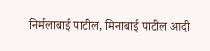निर्मलाबाई पाटील, मिनाबाई पाटील आदी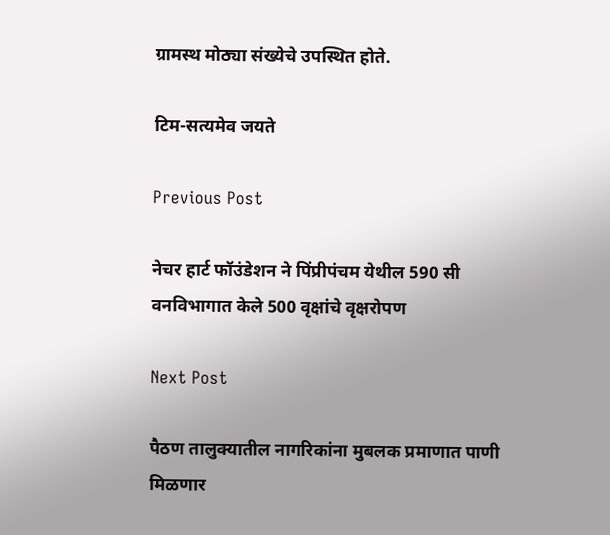ग्रामस्थ मोठ्या संख्येचे उपस्थित होते.

टिम-सत्यमेव जयते

Previous Post

नेचर हार्ट फॉउंडेशन ने पिंप्रीपंचम येथील 590 सी वनविभागात केले 500 वृक्षांचे वृक्षरोपण

Next Post

पैठण तालुक्यातील नागरिकांना मुबलक प्रमाणात पाणी मिळणार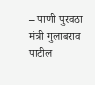– पाणी पुरवठा मंत्री गुलाबराव पाटील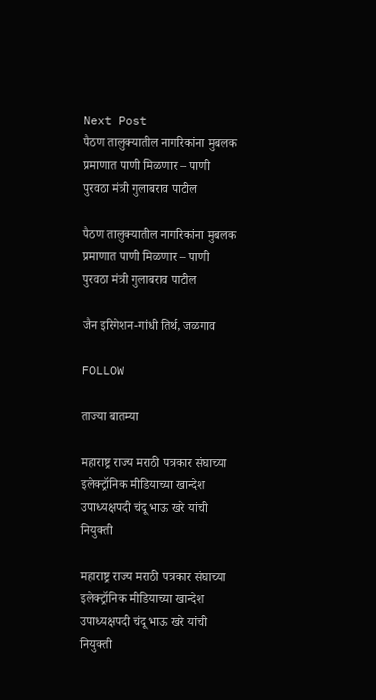Next Post
पैठण तालुक्यातील नागरिकांना मुबलक प्रमाणात पाणी मिळणार – पाणी पुरवठा मंत्री गुलाबराव पाटील

पैठण तालुक्यातील नागरिकांना मुबलक प्रमाणात पाणी मिळणार – पाणी पुरवठा मंत्री गुलाबराव पाटील

जैन इरिगेशन-गांधी तिर्थ, जळगाव

FOLLOW

ताज्या बातम्या

महाराष्ट्र राज्य मराठी पत्रकार संघाच्या इलेक्ट्रॉनिक मीडियाच्या खान्देश उपाध्यक्षपदी चंदू भाऊ खरे यांची नियुक्ती

महाराष्ट्र राज्य मराठी पत्रकार संघाच्या इलेक्ट्रॉनिक मीडियाच्या खान्देश उपाध्यक्षपदी चंदू भाऊ खरे यांची नियुक्ती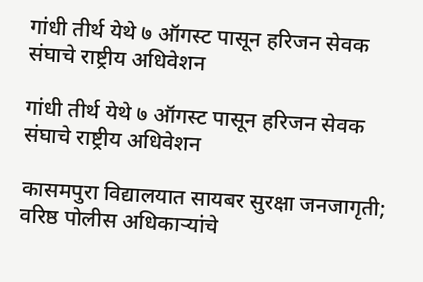गांधी तीर्थ येथे ७ ऑगस्ट पासून हरिजन सेवक संघाचे राष्ट्रीय अधिवेशन

गांधी तीर्थ येथे ७ ऑगस्ट पासून हरिजन सेवक संघाचे राष्ट्रीय अधिवेशन

कासमपुरा विद्यालयात सायबर सुरक्षा जनजागृती; वरिष्ठ पोलीस अधिकाऱ्यांचे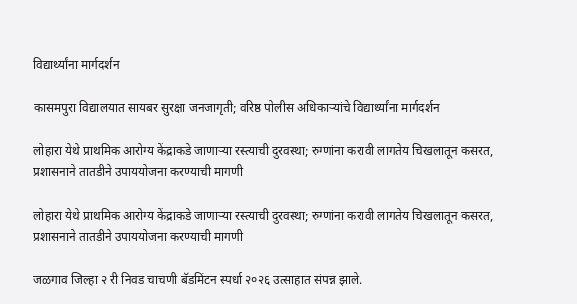विद्यार्थ्यांना मार्गदर्शन

कासमपुरा विद्यालयात सायबर सुरक्षा जनजागृती; वरिष्ठ पोलीस अधिकाऱ्यांचे विद्यार्थ्यांना मार्गदर्शन

लोहारा येथे प्राथमिक आरोग्य केंद्राकडे जाणाऱ्या रस्त्याची दुरवस्था; रुग्णांना करावी लागतेय चिखलातून कसरत, प्रशासनाने तातडीने उपाययोजना करण्याची मागणी

लोहारा येथे प्राथमिक आरोग्य केंद्राकडे जाणाऱ्या रस्त्याची दुरवस्था; रुग्णांना करावी लागतेय चिखलातून कसरत, प्रशासनाने तातडीने उपाययोजना करण्याची मागणी

जळगाव जिल्हा २ री निवड चाचणी बॅडमिंटन स्पर्धा २०२६ उत्साहात संपन्न झाले.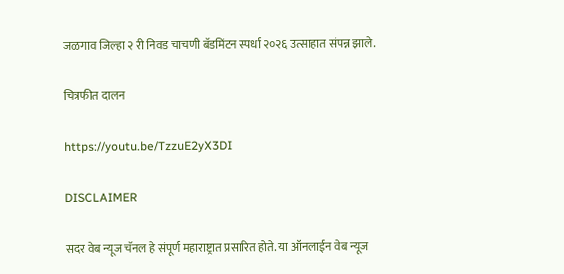जळगाव जिल्हा २ री निवड चाचणी बॅडमिंटन स्पर्धा २०२६ उत्साहात संपन्न झाले.

चित्रफीत दालन

https://youtu.be/TzzuE2yX3DI

DISCLAIMER

सदर वेब न्यूज चॅनल हे संपूर्ण महाराष्ट्रात प्रसारित होते. या ऑनलाईन वेब न्यूज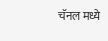चॅनल मध्ये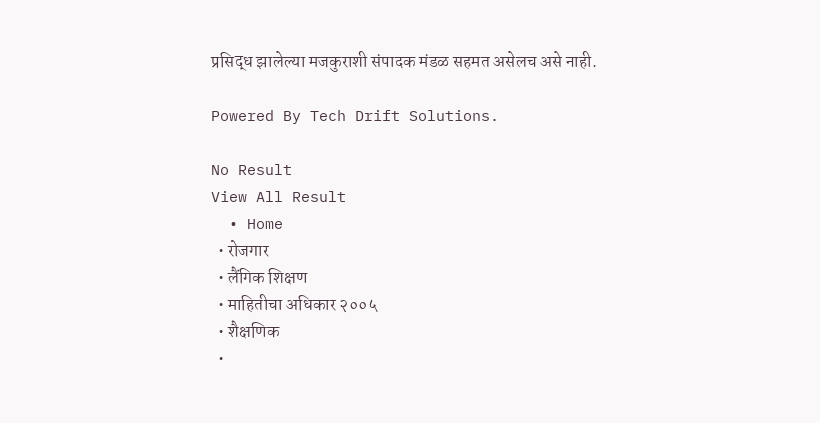प्रसिद्ध झालेल्या मजकुराशी संपादक मंडळ सहमत असेलच असे नाही.

Powered By Tech Drift Solutions.

No Result
View All Result
  • Home
  • रोजगार
  • लैंगिक शिक्षण
  • माहितीचा अधिकार २००५
  • शैक्षणिक
  •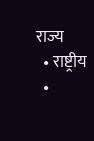राज्य
  • राष्ट्रीय
  •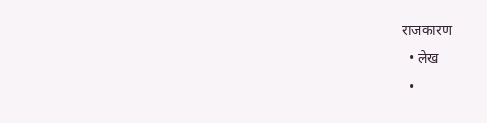राजकारण
  • लेख
  •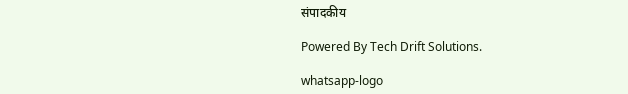संपादकीय

Powered By Tech Drift Solutions.

whatsapp-logo